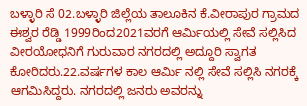ಬಳ್ಳಾರಿ ಸೆ 02.ಬಳ್ಳಾರಿ ಜಿಲ್ಲೆಯ ತಾಲೂಕಿನ ಕೆ.ವೀರಾಪುರ ಗ್ರಾಮದ ಈಶ್ವರ ರೆಡ್ಡಿ 1999ರಿಂದ2021ವರಗೆ ಆರ್ಮಿಯಲ್ಲಿ ಸೇವೆ ಸಲ್ಲಿಸಿದ ವೀರಯೋಧನಿಗೆ ಗುರುವಾರ ನಗರದಲ್ಲಿ ಅದ್ದೂರಿ ಸ್ವಾಗತ ಕೋರಿದರು.22.ವರ್ಷಗಳ ಕಾಲ ಆರ್ಮಿ ನಲ್ಲಿ ಸೇವೆ ಸಲ್ಲಿಸಿ ನಗರಕ್ಕೆ ಆಗಮಿಸಿದ್ದರು. ನಗರದಲ್ಲಿ ಜನರು ಅವರನ್ನು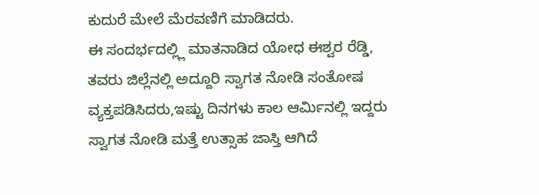ಕುದುರೆ ಮೇಲೆ ಮೆರವಣಿಗೆ ಮಾಡಿದರು.
ಈ ಸಂದರ್ಭದಲ್ಲ್ಲಿ ಮಾತನಾಡಿದ ಯೋಧ ಈಶ್ವರ ರೆಡ್ಡಿ, ತವರು ಜಿಲ್ಲೆನಲ್ಲಿ ಅದ್ದೂರಿ ಸ್ವಾಗತ ನೋಡಿ ಸಂತೋಷ ವ್ಯಕ್ತಪಡಿಸಿದರು,ಇಷ್ಟು ದಿನಗಳು ಕಾಲ ಆರ್ಮಿನಲ್ಲಿ ಇದ್ದರು ಸ್ವಾಗತ ನೋಡಿ ಮತ್ತೆ ಉತ್ಸಾಹ ಜಾಸ್ತಿ ಆಗಿದೆ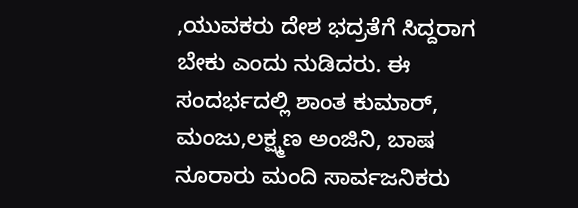,ಯುವಕರು ದೇಶ ಭದ್ರತೆಗೆ ಸಿದ್ದರಾಗ ಬೇಕು ಎಂದು ನುಡಿದರು. ಈ ಸಂದರ್ಭದಲ್ಲಿ ಶಾಂತ ಕುಮಾರ್, ಮಂಜು,ಲಕ್ಷ್ಮಣ ಅಂಜಿನಿ, ಬಾಷ ನೂರಾರು ಮಂದಿ ಸಾರ್ವಜನಿಕರು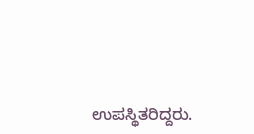ಉಪಸ್ಥಿತರಿದ್ದರು.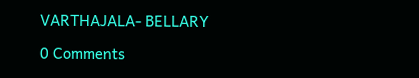VARTHAJALA- BELLARY

0 Comments